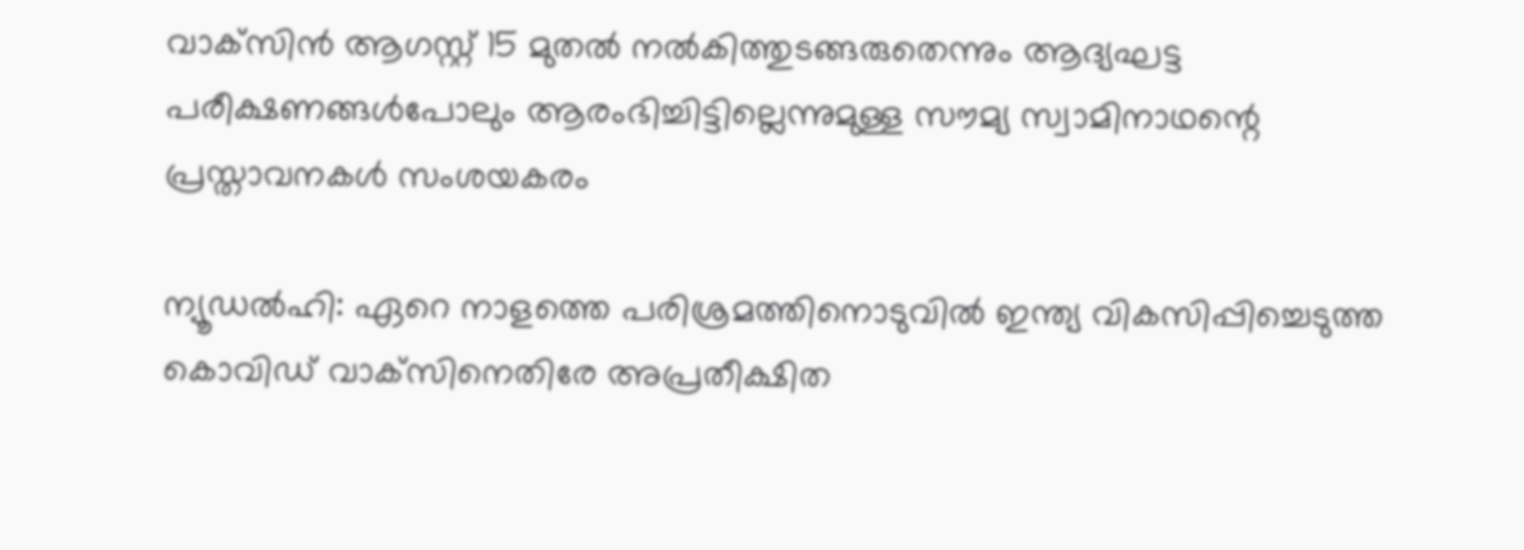വാക്‌സിന്‍ ആഗസ്റ്റ് 15 മുതല്‍ നല്‍കിത്തുടങ്ങരുതെന്നും ആദ്യഘട്ട പരീക്ഷണങ്ങള്‍പോലും ആരംഭിച്ചിട്ടില്ലെന്നുമുള്ള സൗമ്യ സ്വാമിനാഥന്റെ പ്രസ്താവനകള്‍ സംശയകരം

ന്യൂഡല്‍ഹി: ഏറെ നാളത്തെ പരിശ്രമത്തിനൊടുവില്‍ ഇന്ത്യ വികസിപ്പിച്ചെടുത്ത കൊവിഡ് വാക്‌സിനെതിരേ അപ്രതീക്ഷിത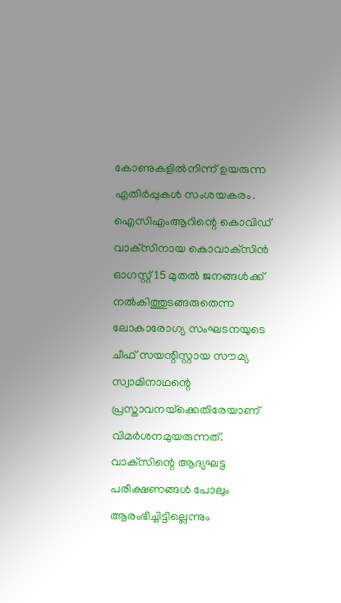കോണുകളില്‍നിന്ന് ഉയരുന്ന എതിര്‍പ്പുകള്‍ സംശയകരം. ഐസിഎംആറിന്റെ കൊവിഡ് വാക്‌സിനായ കൊവാക്‌സിന്‍ ഓഗസ്റ്റ് 15 മുതല്‍ ജനങ്ങള്‍ക്ക് നല്‍കിത്തുടങ്ങരുതെന്ന ലോകാരോഗ്യ സംഘടനയുടെ ചീഫ് സയന്റിസ്റ്റായ സൗമ്യ സ്വാമിനാഥന്റെ പ്രസ്താവനയ്‌ക്കെതിരേയാണ് വിമര്‍ശനമുയരുന്നത്. വാക്‌സിന്റെ ആദ്യഘട്ട പരീക്ഷണങ്ങള്‍ പോലും ആരംഭിച്ചിട്ടില്ലെന്നും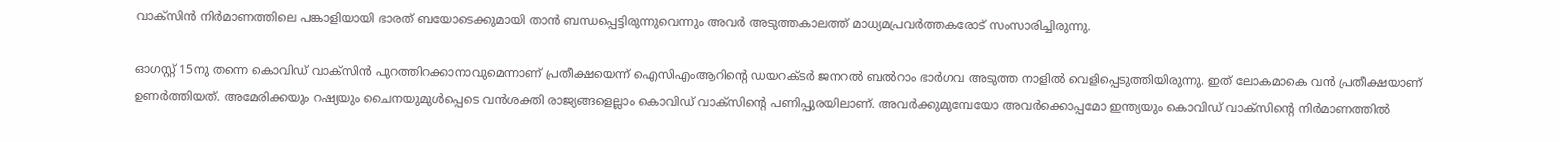വാക്‌സിന്‍ നിര്‍മാണത്തിലെ പങ്കാളിയായി ഭാരത് ബയോടെക്കുമായി താന്‍ ബന്ധപ്പെട്ടിരുന്നുവെന്നും അവര്‍ അടുത്തകാലത്ത് മാധ്യമപ്രവര്‍ത്തകരോട് സംസാരിച്ചിരുന്നു.

ഓഗസ്റ്റ് 15നു തന്നെ കൊവിഡ് വാക്‌സിന്‍ പുറത്തിറക്കാനാവുമെന്നാണ് പ്രതീക്ഷയെന്ന് ഐസിഎംആറിന്റെ ഡയറക്ടര്‍ ജനറല്‍ ബല്‍റാം ഭാര്‍ഗവ അടുത്ത നാളില്‍ വെളിപ്പെടുത്തിയിരുന്നു. ഇത് ലോകമാകെ വന്‍ പ്രതീക്ഷയാണ് ഉണര്‍ത്തിയത്. അമേരിക്കയും റഷ്യയും ചൈനയുമുള്‍പ്പെടെ വന്‍ശക്തി രാജ്യങ്ങളെല്ലാം കൊവിഡ് വാക്‌സിന്റെ പണിപ്പുരയിലാണ്. അവര്‍ക്കുമുമ്പേയോ അവര്‍ക്കൊപ്പമോ ഇന്ത്യയും കൊവിഡ് വാക്‌സിന്റെ നിര്‍മാണത്തില്‍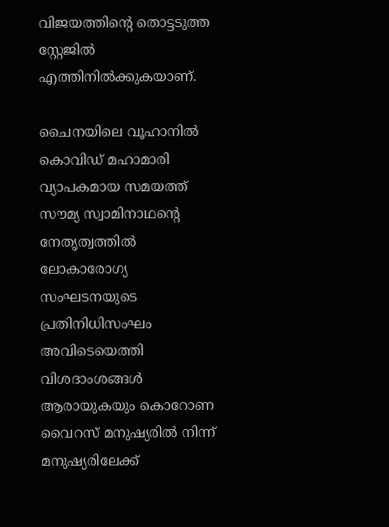വിജയത്തിന്റെ തൊട്ടടുത്ത സ്റ്റേജില്‍ എത്തിനില്‍ക്കുകയാണ്.

ചൈനയിലെ വൂഹാനില്‍ കൊവിഡ് മഹാമാരി വ്യാപകമായ സമയത്ത് സൗമ്യ സ്വാമിനാഥന്റെ നേതൃത്വത്തില്‍ ലോകാരോഗ്യ സംഘടനയുടെ പ്രതിനിധിസംഘം അവിടെയെത്തി വിശദാംശങ്ങള്‍ ആരായുകയും കൊറോണ വൈറസ് മനുഷ്യരില്‍ നിന്ന് മനുഷ്യരിലേക്ക്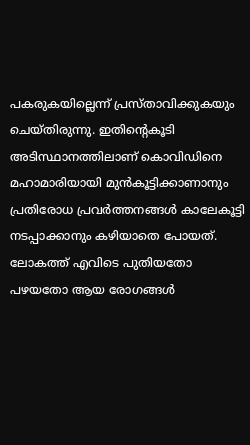പകരുകയില്ലെന്ന് പ്രസ്താവിക്കുകയും ചെയ്തിരുന്നു. ഇതിന്റെകൂടി അടിസ്ഥാനത്തിലാണ് കൊവിഡിനെ മഹാമാരിയായി മുന്‍കൂട്ടിക്കാണാനും പ്രതിരോധ പ്രവര്‍ത്തനങ്ങള്‍ കാലേകൂട്ടി നടപ്പാക്കാനും കഴിയാതെ പോയത്. ലോകത്ത് എവിടെ പുതിയതോ പഴയതോ ആയ രോഗങ്ങള്‍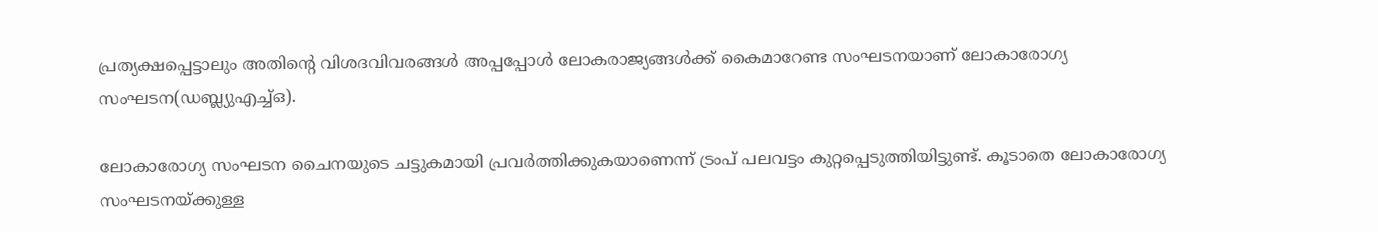പ്രത്യക്ഷപ്പെട്ടാലും അതിന്റെ വിശദവിവരങ്ങള്‍ അപ്പപ്പോള്‍ ലോകരാജ്യങ്ങള്‍ക്ക് കൈമാറേണ്ട സംഘടനയാണ് ലോകാരോഗ്യ സംഘടന(ഡബ്ല്യുഎച്ച്ഒ).

ലോകാരോഗ്യ സംഘടന ചൈനയുടെ ചട്ടുകമായി പ്രവര്‍ത്തിക്കുകയാണെന്ന് ട്രംപ് പലവട്ടം കുറ്റപ്പെടുത്തിയിട്ടുണ്ട്. കൂടാതെ ലോകാരോഗ്യ സംഘടനയ്ക്കുള്ള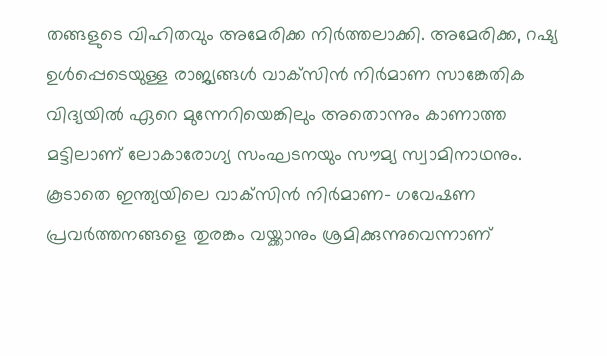തങ്ങളുടെ വിഹിതവും അമേരിക്ക നിര്‍ത്തലാക്കി. അമേരിക്ക, റഷ്യ ഉള്‍പ്പെടെയുള്ള രാജ്യങ്ങള്‍ വാക്‌സിന്‍ നിര്‍മാണ സാങ്കേതിക വിദ്യയില്‍ ഏറെ മുന്നേറിയെങ്കിലും അതൊന്നും കാണാത്ത മട്ടിലാണ് ലോകാരോഗ്യ സംഘടനയും സൗമ്യ സ്വാമിനാഥനും. കൂടാതെ ഇന്ത്യയിലെ വാക്‌സിന്‍ നിര്‍മാണ- ഗവേഷണ പ്രവര്‍ത്തനങ്ങളെ തുരങ്കം വയ്ക്കാനും ശ്രമിക്കുന്നുവെന്നാണ്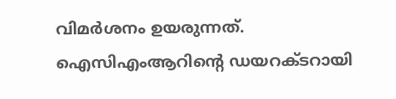വിമര്‍ശനം ഉയരുന്നത്. ഐസിഎംആറിന്റെ ഡയറക്ടറായി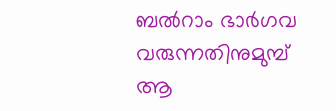ബല്‍റാം ഭാര്‍ഗവ വരുന്നതിനുമുമ്പ് ആ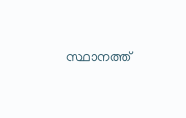സ്ഥാനത്ത്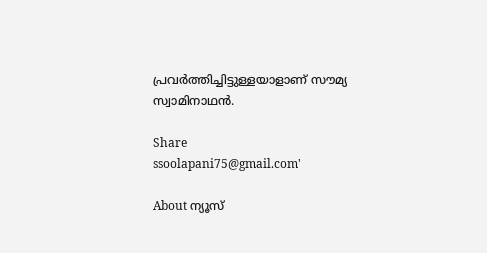പ്രവര്‍ത്തിച്ചിട്ടുള്ളയാളാണ് സൗമ്യ സ്വാമിനാഥന്‍.

Share
ssoolapani75@gmail.com'

About ന്യൂസ്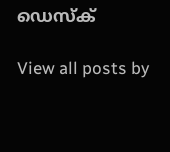ഡെസ്ക്

View all posts by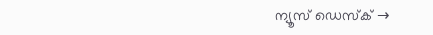ന്യൂസ് ഡെസ്ക് →